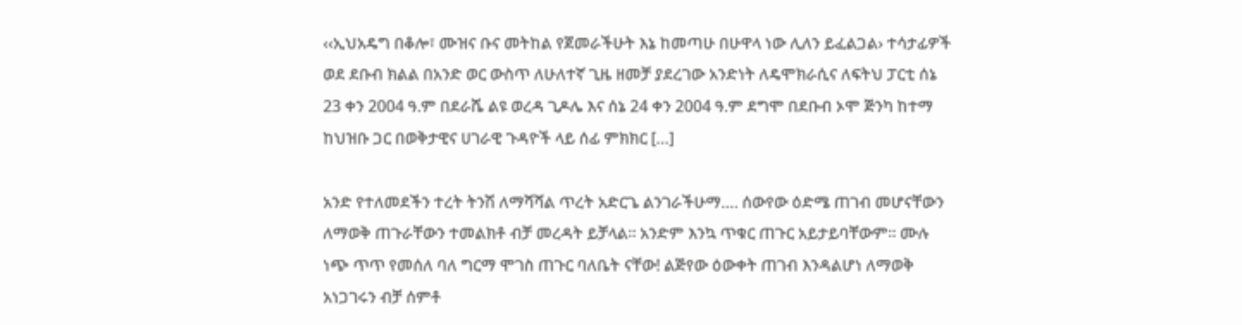‹‹ኢህአዴግ በቆሎ፣ ሙዝና ቡና መትከል የጀመራችሁት እኔ ከመጣሁ በሁዋላ ነው ሊለን ይፈልጋል› ተሳታፊዎች ወደ ደቡብ ክልል በአንድ ወር ውስጥ ለሁለተኛ ጊዜ ዘመቻ ያደረገው አንድነት ለዴሞክራሲና ለፍትህ ፓርቲ ሰኔ 23 ቀን 2004 ዓ.ም በደራሼ ልዩ ወረዳ ጊዶሌ እና ሰኔ 24 ቀን 2004 ዓ.ም ደግሞ በደቡብ ኦሞ ጅንካ ከተማ ከህዝቡ ጋር በወቅታዊና ሀገራዊ ጉዳዮች ላይ ሰፊ ምክክር […]

አንድ የተለመደችን ተረት ትንሽ ለማሻሻል ጥረት አድርጌ ልንገራችሁማ…. ሰውየው ዕድሜ ጠገብ መሆናቸውን ለማወቅ ጠጉራቸውን ተመልክቶ ብቻ መረዳት ይቻላል። አንድም እንኳ ጥቁር ጠጉር አይታይባቸውም። ሙሉ ነጭ ጥጥ የመሰለ ባለ ግርማ ሞገስ ጠጉር ባለቤት ናቸው! ልጅየው ዕውቀት ጠገብ እንዳልሆነ ለማወቅ አነጋገሩን ብቻ ሰምቶ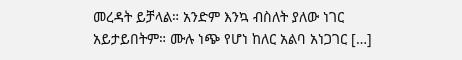መረዳት ይቻላል። አንድም እንኳ ብስለት ያለው ነገር አይታይበትም። ሙሉ ነጭ የሆነ ከለር አልባ አነጋገር […]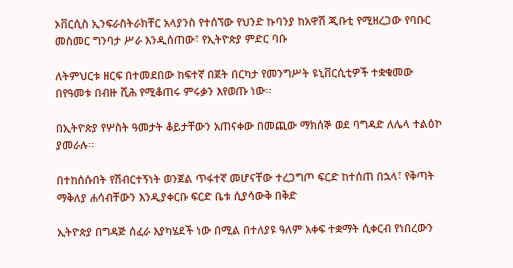ኦቨርሲስ ኢንፍራስትራክቸር አላያንስ የተሰኘው የህንድ ኩባንያ ከአዋሽ ጂቡቲ የሚዘረጋው የባቡር መስመር ግንባታ ሥራ እንዲሰጠው፣ የኢትዮጵያ ምድር ባቡ

ለትምህርቱ ዘርፍ በተመደበው ከፍተኛ በጀት በርካታ የመንግሥት ዩኒቨርሲቲዎች ተቋቁመው በየዓመቱ በብዙ ሺሕ የሚቆጠሩ ምሩቃን እየወጡ ነው፡፡

በኢትዮጵያ የሦስት ዓመታት ቆይታቸውን አጠናቀው በመጪው ማክሰኞ ወደ ባግዳድ ለሌላ ተልዕኮ ያመራሉ፡፡

በተከሰሱበት የሽብርተኝነት ወንጀል ጥፋተኛ መሆናቸው ተረጋግጦ ፍርድ ከተሰጠ በኋላ፣ የቅጣት ማቅለያ ሐሳብቸውን እንዲያቀርቡ ፍርድ ቤቱ ሲያሳውቅ በቅድ

ኢትዮጵያ በግዳጅ ሰፈራ እያካሄደች ነው በሚል በተለያዩ ዓለም አቀፍ ተቋማት ሲቀርብ የነበረውን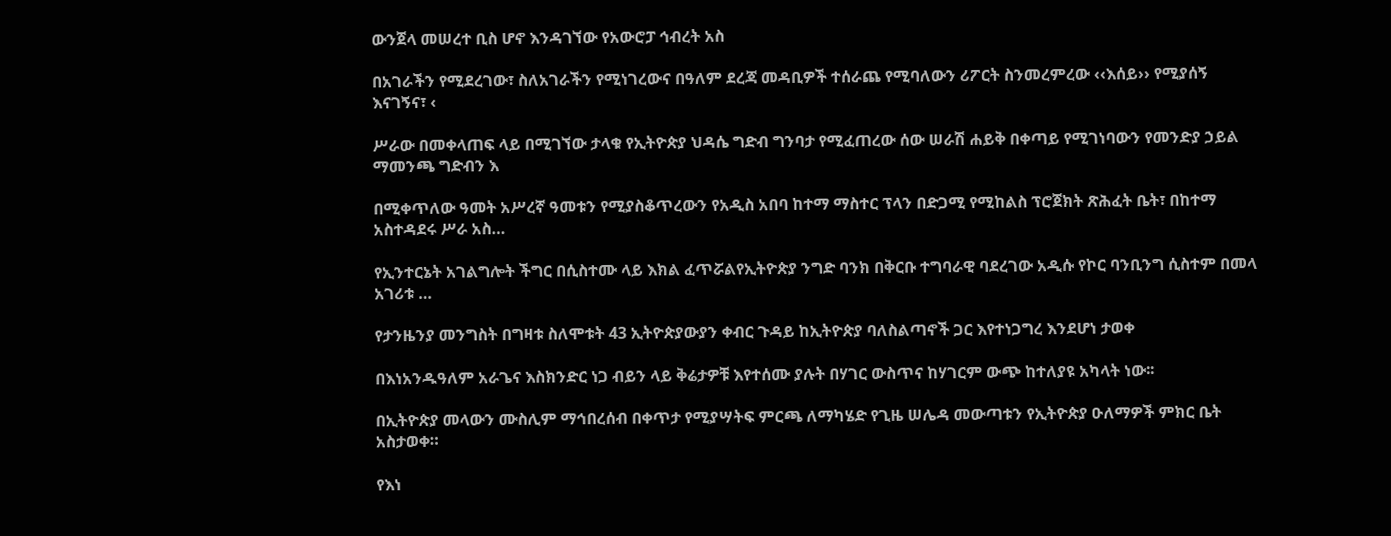ውንጀላ መሠረተ ቢስ ሆኖ እንዳገኘው የአውሮፓ ኅብረት አስ

በአገራችን የሚደረገው፣ ስለአገራችን የሚነገረውና በዓለም ደረጃ መዳቢዎች ተሰራጨ የሚባለውን ሪፖርት ስንመረምረው ‹‹እሰይ›› የሚያሰኝ እናገኝና፣ ‹

ሥራው በመቀላጠፍ ላይ በሚገኘው ታላቁ የኢትዮጵያ ህዳሴ ግድብ ግንባታ የሚፈጠረው ሰው ሠራሽ ሐይቅ በቀጣይ የሚገነባውን የመንድያ ኃይል ማመንጫ ግድብን እ

በሚቀጥለው ዓመት አሥረኛ ዓመቱን የሚያስቆጥረውን የአዲስ አበባ ከተማ ማስተር ፕላን በድጋሚ የሚከልስ ፕሮጀክት ጽሕፈት ቤት፣ በከተማ አስተዳደሩ ሥራ አስ…

የኢንተርኔት አገልግሎት ችግር በሲስተሙ ላይ እክል ፈጥሯልየኢትዮጵያ ንግድ ባንክ በቅርቡ ተግባራዊ ባደረገው አዲሱ የኮር ባንቢንግ ሲስተም በመላ አገሪቱ …

የታንዜንያ መንግስት በግዛቱ ስለሞቱት 43 ኢትዮጵያውያን ቀብር ጉዳይ ከኢትዮጵያ ባለስልጣኖች ጋር እየተነጋግረ እንደሆነ ታወቀ

በእነአንዱዓለም አራጌና እስክንድር ነጋ ብይን ላይ ቅሬታዎቹ እየተሰሙ ያሉት በሃገር ውስጥና ከሃገርም ውጭ ከተለያዩ አካላት ነው፡፡

በኢትዮጵያ መላውን ሙስሊም ማኅበረሰብ በቀጥታ የሚያሣትፍ ምርጫ ለማካሄድ የጊዜ ሠሌዳ መውጣቱን የኢትዮጵያ ዑለማዎች ምክር ቤት አስታወቀ።

የእነ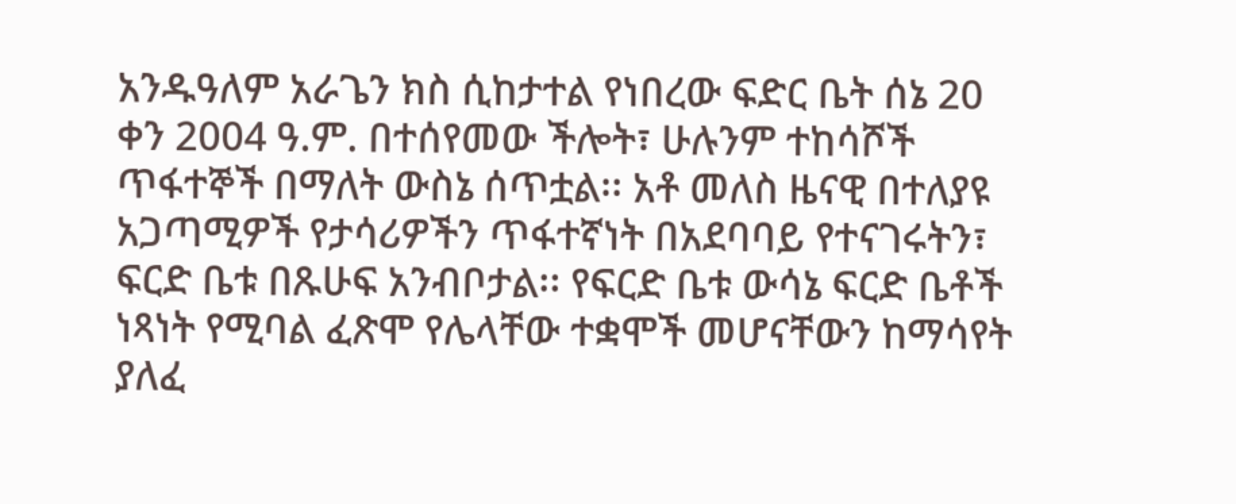አንዱዓለም አራጌን ክስ ሲከታተል የነበረው ፍድር ቤት ሰኔ 20 ቀን 2004 ዓ.ም. በተሰየመው ችሎት፣ ሁሉንም ተከሳሾች ጥፋተኞች በማለት ውስኔ ሰጥቷል፡፡ አቶ መለስ ዜናዊ በተለያዩ አጋጣሚዎች የታሳሪዎችን ጥፋተኛነት በአደባባይ የተናገሩትን፣ ፍርድ ቤቱ በጹሁፍ አንብቦታል፡፡ የፍርድ ቤቱ ውሳኔ ፍርድ ቤቶች ነጻነት የሚባል ፈጽሞ የሌላቸው ተቋሞች መሆናቸውን ከማሳየት ያለፈ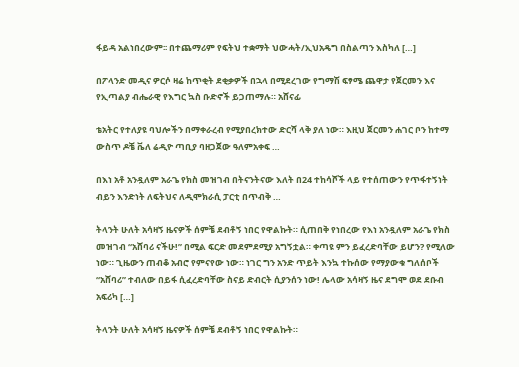ፋይዳ አልነበረውም፡፡ በተጨማሪም የፍትህ ተቋማት ህውሓት/ኢህአዴግ በስልጣን እስካለ […]

በፖላንድ መዲና ዎርሶ ዛሬ ከጥቂት ደቂቃዎች በኋላ በሚደረገው የግማሽ ፍፃሜ ጨዋታ የጀርመን እና የኢጣልያ ብሔራዊ የእግር ኳስ ቡድኖች ይጋጠማሉ። አሸናፊ

ቴአትር የተለያዩ ባህሎችን በማቀራረብ የሚያበረክተው ድርሻ ላቅ ያለ ነው። እዚህ ጀርመን ሐገር ቦን ከተማ ውስጥ ዶቼ ቬለ ሬዲዮ ጣቢያ ባዘጋጀው ዓለምአቀፍ …

በእነ አቶ አንዷለም አራጌ የክስ መዝገብ በትናንትናው እለት በ24 ተከሳሾች ላይ የተሰጠውን የጥፋተኝነት ብይን እንድነት ለፍትህና ለዲሞክራሲ ፓርቲ በጥብቅ …

ትላንት ሁለት አሳዛኝ ዜናዎች ሰምቼ ደብቶኝ ነበር የዋልኩት። ሲጠበቅ የነበረው የእነ አንዷለም አራጌ የክስ መዝገብ “አሸባሪ ናችሁ!” በሚል ፍርድ መደምደሚያ አግኝቷል። ቀጣዩ ምን ይፈረድባቸው ይሆን? የሚለው ነው። ጊዜውን ጠብቆ አብሮ የምናየው ነው። ነገር ግን አንድ ጥይት እንኳ ተኩሰው የማያውቁ ግለሰቦች “አሸባሪ” ተብለው በይፋ ሲፈረድባቸው ስናይ ድብርት ሲያንሰን ነው! ሌላው አሳዛኝ ዜና ደግሞ ወደ ደቡብ አፍሪካ […]

ትላንት ሁለት አሳዛኝ ዜናዎች ሰምቼ ደብቶኝ ነበር የዋልኩት።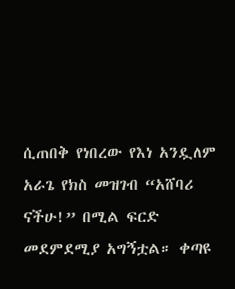ሲጠበቅ የነበረው የእነ አንዷለም አራጌ የክስ መዝገብ “አሸባሪ ናችሁ!” በሚል ፍርድ መደምደሚያ አግኝቷል። ቀጣዩ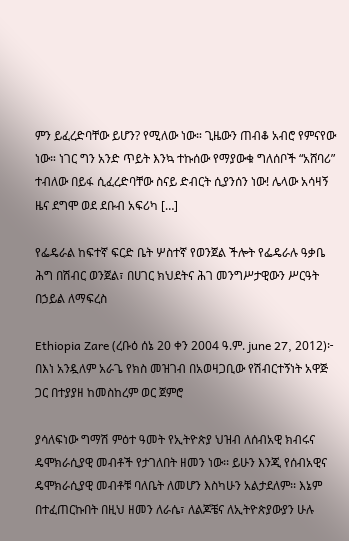ምን ይፈረድባቸው ይሆን? የሚለው ነው። ጊዜውን ጠብቆ አብሮ የምናየው ነው። ነገር ግን አንድ ጥይት እንኳ ተኩሰው የማያውቁ ግለሰቦች “አሸባሪ” ተብለው በይፋ ሲፈረድባቸው ስናይ ድብርት ሲያንሰን ነው! ሌላው አሳዛኝ ዜና ደግሞ ወደ ደቡብ አፍሪካ […]

የፌዴራል ከፍተኛ ፍርድ ቤት ሦስተኛ የወንጀል ችሎት የፌዴራሉ ዓቃቤ ሕግ በሽብር ወንጀል፣ በሀገር ክህደትና ሕገ መንግሥታዊውን ሥርዓት በኃይል ለማፍረስ

Ethiopia Zare (ረቡዕ ሰኔ 20 ቀን 2004 ዓ.ም. june 27, 2012)፦ በእነ አንዷለም አራጌ የክስ መዝገብ በአወዛጋቢው የሽብርተኝነት አዋጅ ጋር በተያያዘ ከመስከረም ወር ጀምሮ

ያሳለፍነው ግማሽ ምዕተ ዓመት የኢትዮጵያ ህዝብ ለሰብአዊ ክብሩና ዴሞክራሲያዊ መብቶች የታገለበት ዘመን ነው፡፡ ይሁን እንጂ የሰብአዊና ዴሞክራሲያዊ መብቶቹ ባለቤት ለመሆን እስካሁን አልታደለም፡፡ እኔም በተፈጠርኩበት በዚህ ዘመን ለራሴ፣ ለልጆቼና ለኢትዮጵያውያን ሁሉ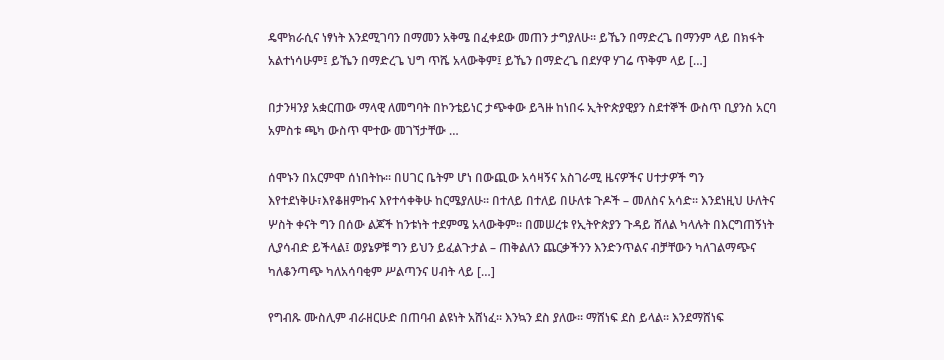ዴሞክራሲና ነፃነት እንደሚገባን በማመን አቅሜ በፈቀደው መጠን ታግያለሁ፡፡ ይኼን በማድረጌ በማንም ላይ በክፋት አልተነሳሁም፤ ይኼን በማድረጌ ህግ ጥሼ አላውቅም፤ ይኼን በማድረጌ በደሃዋ ሃገሬ ጥቅም ላይ […]

በታንዛንያ አቋርጠው ማላዊ ለመግባት በኮንቴይነር ታጭቀው ይጓዙ ከነበሩ ኢትዮጵያዊያን ስደተኞች ውስጥ ቢያንስ አርባ አምስቱ ጫካ ውስጥ ሞተው መገኘታቸው …

ሰሞኑን በአርምሞ ሰነበትኩ፡፡ በሀገር ቤትም ሆነ በውጪው አሳዛኝና አስገራሚ ዜናዎችና ሀተታዎች ግን እየተደነቅሁ፣እየቆዘምኩና እየተሳቀቅሁ ከርሜያለሁ፡፡ በተለይ በተለይ በሁለቱ ጉዶች – መለስና አሳድ፡፡ እንደነዚህ ሁለትና ሦስት ቀናት ግን በሰው ልጆች ከንቱነት ተደምሜ አላውቅም፡፡ በመሠረቱ የኢትዮጵያን ጉዳይ ሸለል ካላሉት በእርግጠኝነት ሊያሳብድ ይችላል፤ ወያኔዎቹ ግን ይህን ይፈልጉታል – ጠቅልለን ጨርቃችንን እንድንጥልና ብቻቸውን ካለገልማጭና ካለቆንጣጭ ካለአሳባቂም ሥልጣንና ሀብት ላይ […]

የግብጹ ሙስሊም ብራዘርሁድ በጠባብ ልዩነት አሸነፈ፡፡ እንኳን ደስ ያለው፡፡ ማሸነፍ ደስ ይላል፡፡ እንደማሸነፍ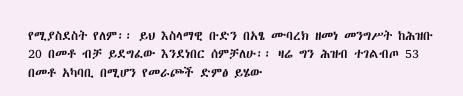የሚያስደስት የለም፡፡ ይህ እስላማዊ ቡድን በአፄ ሙባረክ ዘመነ መንግሥት ከሕዝቡ 20 በመቶ ብቻ ይደግፈው እንደነበር ሰምቻለሁ፡፡ ዛሬ ግን ሕዝብ ተገልብጦ 53 በመቶ አካባቢ በሚሆን የመራጮች ድምፅ ይሄው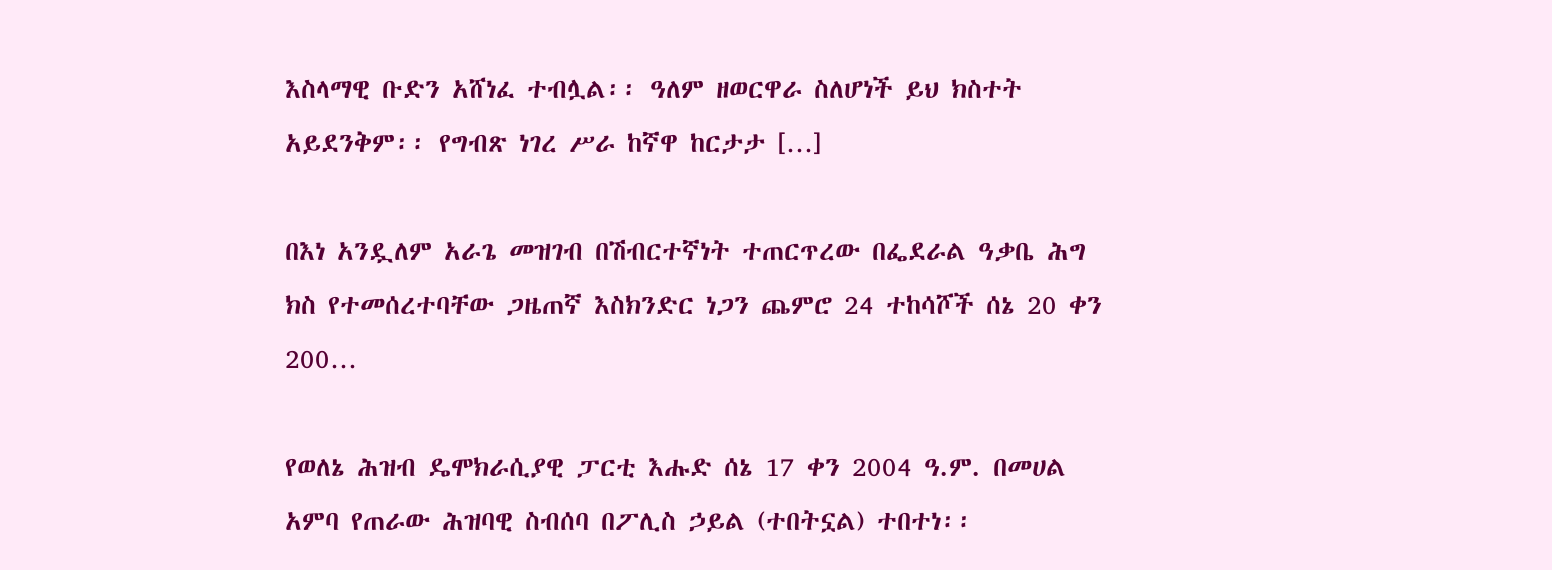እስላማዊ ቡድን አሸነፈ ተብሏል፡፡ ዓለም ዘወርዋራ ስለሆነች ይህ ክስተት አይደንቅም፡፡ የግብጽ ነገረ ሥራ ከኛዋ ከርታታ […]

በእነ አንዷለም አራጌ መዝገብ በሽብርተኛነት ተጠርጥረው በፌደራል ዓቃቤ ሕግ ክስ የተመሰረተባቸው ጋዜጠኛ እስክንድር ነጋን ጨምሮ 24 ተከሳሾች ሰኔ 20 ቀን 200…

የወለኔ ሕዝብ ዴሞክራሲያዊ ፓርቲ እሑድ ሰኔ 17 ቀን 2004 ዓ.ም. በመሀል አምባ የጠራው ሕዝባዊ ስብሰባ በፖሊስ ኃይል (ተበትኗል) ተበተነ፡፡